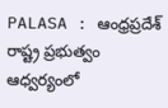PALASA : ఆంధ్రప్రదేశ్ రాష్ట్ర ప్రభుత్వం ఆధ్వర్యంలో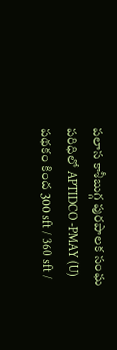పలాస కాశీబుగ్గ పురపాలక సంఘ పరిధిలో APTIDCO -PMAY (U) పథకం కింద 300 sft / 360 sft /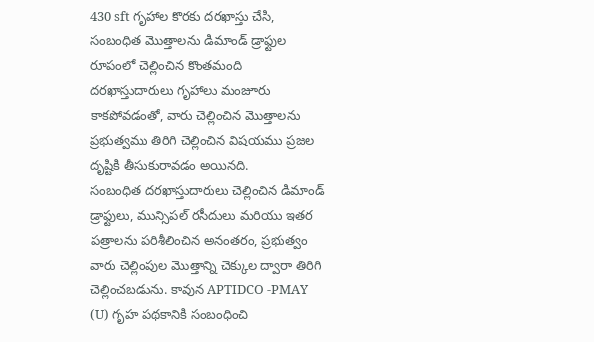430 sft గృహాల కొరకు దరఖాస్తు చేసి, సంబంధిత మొత్తాలను డిమాండ్ డ్రాఫ్టుల రూపంలో చెల్లించిన కొంతమంది దరఖాస్తుదారులు గృహాలు మంజూరు కాకపోవడంతో, వారు చెల్లించిన మొత్తాలను ప్రభుత్వము తిరిగి చెల్లించిన విషయము ప్రజల దృష్టికి తీసుకురావడం అయినది.
సంబంధిత దరఖాస్తుదారులు చెల్లించిన డిమాండ్ డ్రాఫ్టులు, మున్సిపల్ రసీదులు మరియు ఇతర పత్రాలను పరిశీలించిన అనంతరం, ప్రభుత్వం వారు చెల్లింపుల మొత్తాన్ని చెక్కుల ద్వారా తిరిగి చెల్లించబడును. కావున APTIDCO -PMAY (U) గృహ పథకానికి సంబంధించి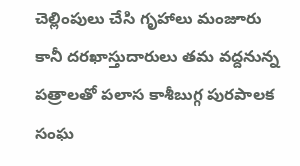చెల్లింపులు చేసి గృహాలు మంజూరు కానీ దరఖాస్తుదారులు తమ వద్దనున్న పత్రాలతో పలాస కాశీబుగ్గ పురపాలక సంఘ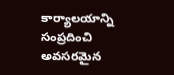కార్యాలయాన్ని సంప్రదించి అవసరమైన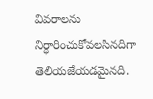వివరాలను నిర్ధారించుకోవలసినదిగా తెలియజేయడమైనది.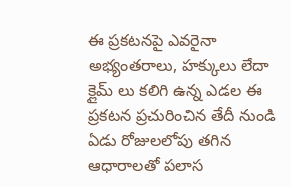ఈ ప్రకటనపై ఎవరైనా అభ్యంతరాలు, హక్కులు లేదా క్లైమ్ లు కలిగి ఉన్న ఎడల ఈ ప్రకటన ప్రచురించిన తేదీ నుండి ఏడు రోజులలోపు తగిన ఆధారాలతో పలాస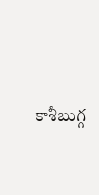కాశీబుగ్గ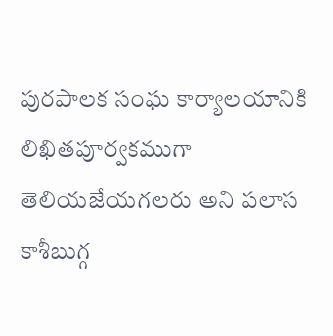పురపాలక సంఘ కార్యాలయానికి లిఖితపూర్వకముగా తెలియజేయగలరు అని పలాస కాశీబుగ్గ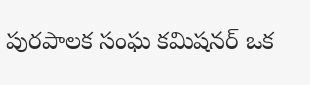పురపాలక సంఘ కమిషనర్ ఒక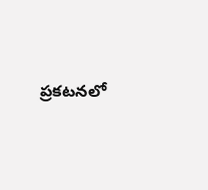ప్రకటనలో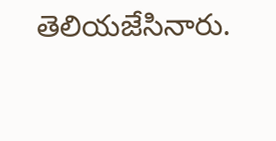తెలియజేసినారు.